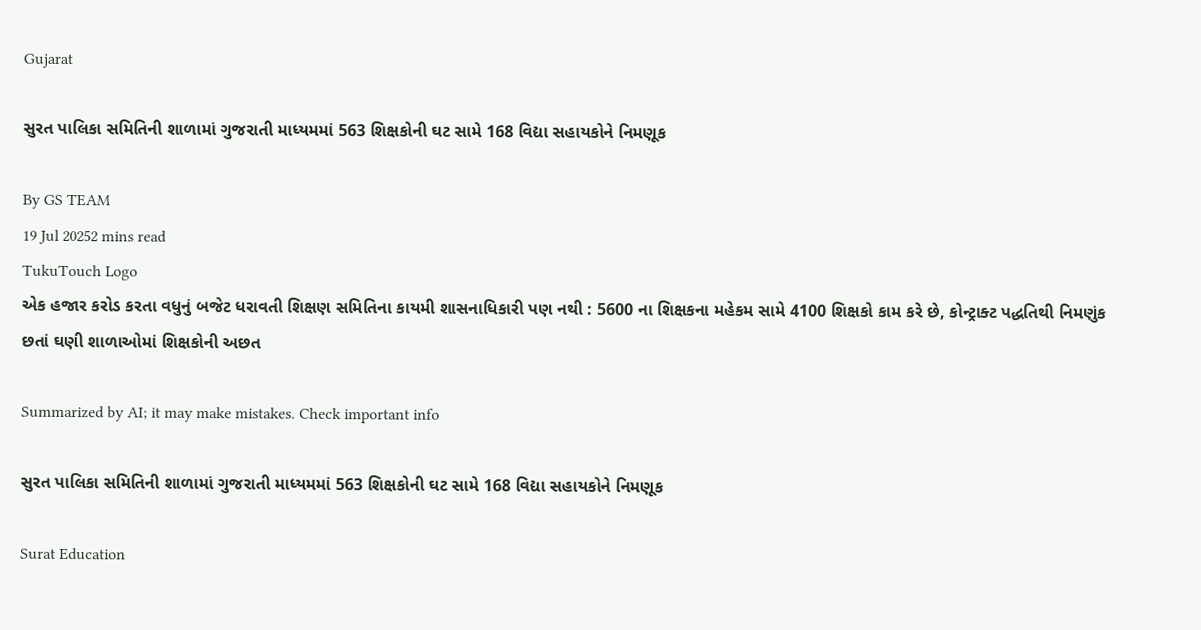Gujarat

સુરત પાલિકા સમિતિની શાળામાં ગુજરાતી માધ્યમમાં 563 શિક્ષકોની ઘટ સામે 168 વિદ્યા સહાયકોને નિમણૂક

By GS TEAM
19 Jul 20252 mins read
TukuTouch Logo
એક હજાર કરોડ કરતા વધુનું બજેટ ધરાવતી શિક્ષણ સમિતિના કાયમી શાસનાધિકારી પણ નથી : 5600 ના શિક્ષકના મહેકમ સામે 4100 શિક્ષકો કામ કરે છે, કોન્ટ્રાક્ટ પદ્ધતિથી નિમણુંક છતાં ઘણી શાળાઓમાં શિક્ષકોની અછત

Summarized by AI; it may make mistakes. Check important info

સુરત પાલિકા સમિતિની શાળામાં ગુજરાતી માધ્યમમાં 563 શિક્ષકોની ઘટ સામે 168 વિદ્યા સહાયકોને નિમણૂક

Surat Education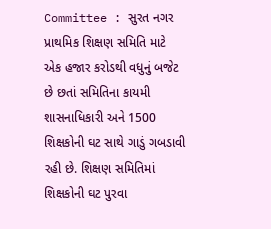Committee : સુરત નગર પ્રાથમિક શિક્ષણ સમિતિ માટે એક હજાર કરોડથી વધુનું બજેટ છે છતાં સમિતિના કાયમી શાસનાધિકારી અને 1500 શિક્ષકોની ઘટ સાથે ગાડું ગબડાવી રહી છે. શિક્ષણ સમિતિમાં શિક્ષકોની ઘટ પુરવા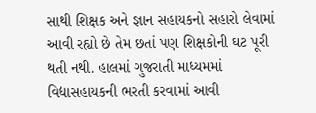સાથી શિક્ષક અને જ્ઞાન સહાયકનો સહારો લેવામાં આવી રહ્યો છે તેમ છતાં પણ શિક્ષકોની ઘટ પૂરી થતી નથી. હાલમાં ગુજરાતી માધ્યમમાં વિદ્યાસહાયકની ભરતી કરવામાં આવી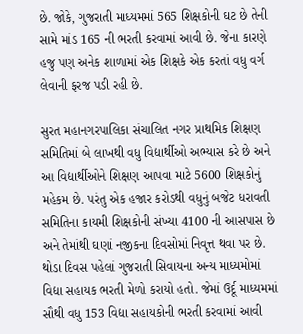છે. જોકે, ગુજરાતી માધ્યમમાં 565 શિક્ષકોની ઘટ છે તેની સામે માંડ 165 ની ભરતી કરવામાં આવી છે. જેના કારણે હજુ પણ અનેક શાળામાં એક શિક્ષકે એક કરતાં વધુ વર્ગ લેવાની ફરજ પડી રહી છે.

સુરત મહાનગરપાલિકા સંચાલિત નગર પ્રાથમિક શિક્ષણ સમિતિમાં બે લાખથી વધુ વિદ્યાર્થીઓ અભ્યાસ કરે છે અને આ વિદ્યાર્થીઓને શિક્ષણ આપવા માટે 5600 શિક્ષકોનું મહેકમ છે. પરંતુ એક હજાર કરોડથી વધુનું બજેટ ધરાવતી સમિતિના કાયમી શિક્ષકોની સંખ્યા 4100 ની આસપાસ છે અને તેમાંથી ઘણાં નજીકના દિવસોમાં નિવૃત્ત થવા પર છે. થોડા દિવસ પહેલાં ગુજરાતી સિવાયના અન્ય માધ્યમોમાં  વિદ્યા સહાયક ભરતી મેળો કરાયો હતો. જેમાં ઉર્દૂ માધ્યમમાં સૌથી વધુ 153 વિદ્યા સહાયકોની ભરતી કરવામાં આવી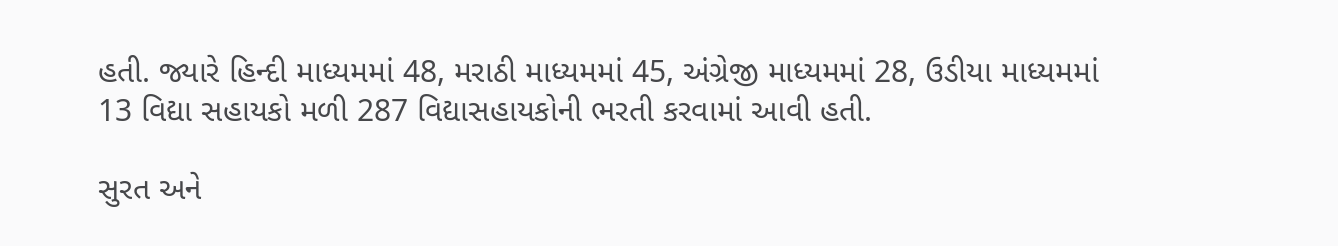હતી. જ્યારે હિન્દી માધ્યમમાં 48, મરાઠી માધ્યમમાં 45, અંગ્રેજી માધ્યમમાં 28, ઉડીયા માધ્યમમાં 13 વિદ્યા સહાયકો મળી 287 વિદ્યાસહાયકોની ભરતી કરવામાં આવી હતી.

સુરત અને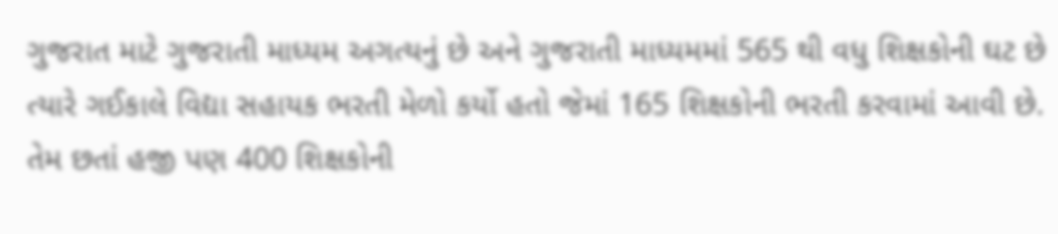ગુજરાત માટે ગુજરાતી માધ્યમ અગત્યનું છે અને ગુજરાતી માધ્યમમાં 565 થી વધુ શિક્ષકોની ઘટ છે ત્યારે ગઈકાલે વિદ્યા સહાયક ભરતી મેળો કર્યો હતો જેમાં 165 શિક્ષકોની ભરતી કરવામાં આવી છે. તેમ છતાં હજી પણ 400 શિક્ષકોની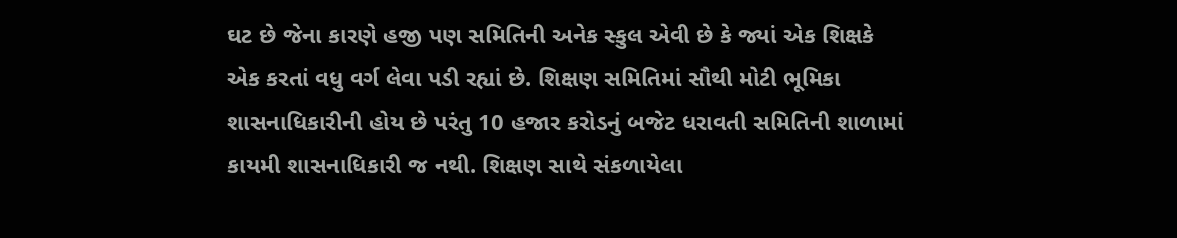ઘટ છે જેના કારણે હજી પણ સમિતિની અનેક સ્કુલ એવી છે કે જ્યાં એક શિક્ષકે એક કરતાં વધુ વર્ગ લેવા પડી રહ્યાં છે. શિક્ષણ સમિતિમાં સૌથી મોટી ભૂમિકા શાસનાધિકારીની હોય છે પરંતુ 10 હજાર કરોડનું બજેટ ધરાવતી સમિતિની શાળામાં કાયમી શાસનાધિકારી જ નથી. શિક્ષણ સાથે સંકળાયેલા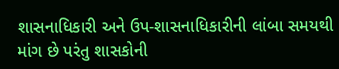શાસનાધિકારી અને ઉપ-શાસનાધિકારીની લાંબા સમયથી માંગ છે પરંતુ શાસકોની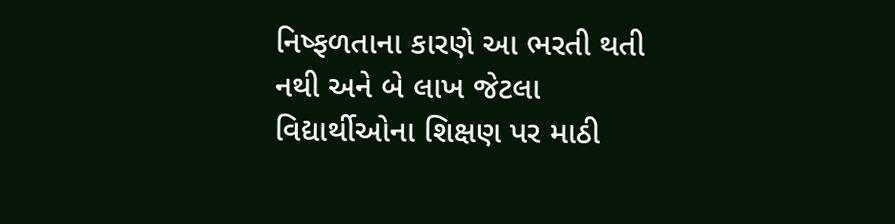નિષ્ફળતાના કારણે આ ભરતી થતી નથી અને બે લાખ જેટલા વિદ્યાર્થીઓના શિક્ષણ પર માઠી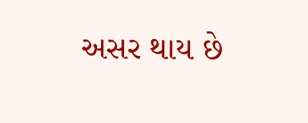અસર થાય છે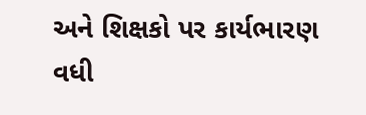અને શિક્ષકો પર કાર્યભારણ વધી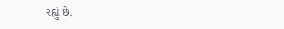રહ્યું છે.